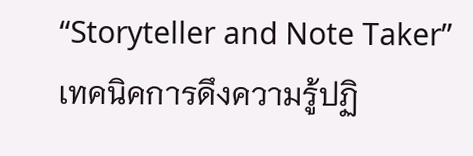“Storyteller and Note Taker” เทคนิคการดึงความรู้ปฏิ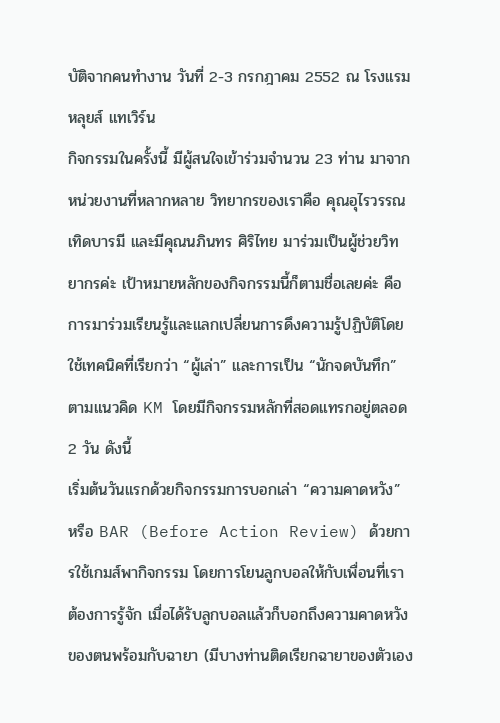บัติจากคนทำงาน วันที่ 2-3 กรกฎาคม 2552 ณ โรงแรมหลุยส์ แทเวิร์น
กิจกรรมในครั้งนี้ มีผู้สนใจเข้าร่วมจำนวน 23 ท่าน มาจากหน่วยงานที่หลากหลาย วิทยากรของเราคือ คุณอุไรวรรณ เทิดบารมี และมีคุณนภินทร ศิริไทย มาร่วมเป็นผู้ช่วยวิทยากรค่ะ เป้าหมายหลักของกิจกรรมนี้ก็ตามชื่อเลยค่ะ คือการมาร่วมเรียนรู้และแลกเปลี่ยนการดึงความรู้ปฏิบัติโดยใช้เทคนิคที่เรียกว่า “ผู้เล่า” และการเป็น “นักจดบันทึก” ตามแนวคิด KM โดยมีกิจกรรมหลักที่สอดแทรกอยู่ตลอด 2 วัน ดังนี้
เริ่มต้นวันแรกด้วยกิจกรรมการบอกเล่า “ความคาดหวัง” หรือ BAR (Before Action Review) ด้วยการใช้เกมส์พากิจกรรม โดยการโยนลูกบอลให้กับเพื่อนที่เราต้องการรู้จัก เมื่อได้รับลูกบอลแล้วก็บอกถึงความคาดหวังของตนพร้อมกับฉายา (มีบางท่านติดเรียกฉายาของตัวเอง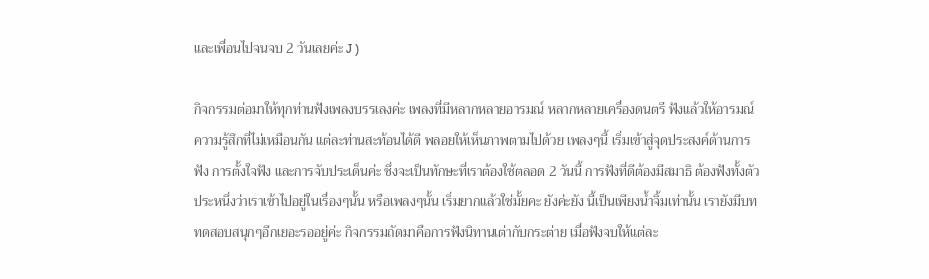และเพื่อนไปจนจบ 2 วันเลยค่ะ J )

กิจกรรมต่อมาให้ทุกท่านฟังเพลงบรรเลงค่ะ เพลงที่มีหลากหลายอารมณ์ หลากหลายเครื่องดนตรี ฟังแล้วให้อารมณ์ความรู้สึกที่ไม่เหมือนกัน แต่ละท่านสะท้อนได้ดี พลอยให้เห็นภาพตามไปด้วย เพลงๆนี้ เริ่มเข้าสู่จุดประสงค์ด้านการฟัง การตั้งใจฟัง และการจับประเด็นค่ะ ซึ่งจะเป็นทักษะที่เราต้องใช้ตลอด 2 วันนี้ การฟังที่ดีต้องมีสมาธิ ต้องฟังทั้งตัวประหนึ่งว่าเราเข้าไปอยู่ในเรื่องๆนั้น หรือเพลงๆนั้น เริ่มยากแล้วใช่มั้ยคะ ยังค่ะยัง นี้เป็นเพียงน้ำจิ้มเท่านั้น เรายังมีบททดสอบสนุกๆอีกเยอะรออยู่ค่ะ กิจกรรมถัดมาคือการฟังนิทานเต่ากับกระต่าย เมื่อฟังจบให้แต่ละ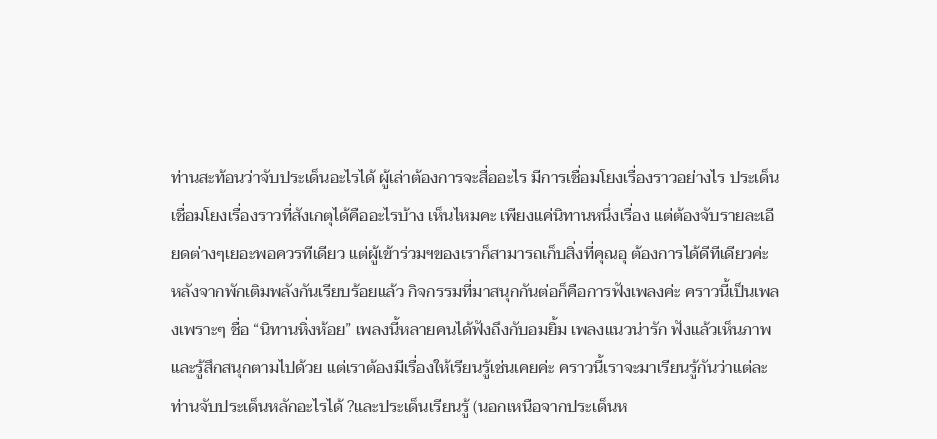ท่านสะท้อนว่าจับประเด็นอะไรได้ ผู้เล่าต้องการจะสื่ออะไร มีการเชื่อมโยงเรื่องราวอย่างไร ประเด็นเชื่อมโยงเรื่องราวที่สังเกตุได้คืออะไรบ้าง เห็นไหมคะ เพียงแค่นิทานหนึ่งเรื่อง แต่ต้องจับรายละเอียดต่างๆเยอะพอควรทีเดียว แต่ผู้เข้าร่วมฯของเราก็สามารถเก็บสิ่งที่คุณอุ ต้องการได้ดีทีเดียวค่ะ
หลังจากพักเติมพลังกันเรียบร้อยแล้ว กิจกรรมที่มาสนุกกันต่อก็คือการฟังเพลงค่ะ คราวนี้เป็นเพลงเพราะๆ ชื่อ “นิทานหิ่งห้อย” เพลงนี้หลายคนได้ฟังถึงกับอมยิ้ม เพลงแนวน่ารัก ฟังแล้วเห็นภาพและรู้สึกสนุกตามไปด้วย แต่เราต้องมีเรื่องให้เรียนรู้เช่นเคยค่ะ คราวนี้เราจะมาเรียนรู้กันว่าแต่ละท่านจับประเด็นหลักอะไรได้ ?และประเด็นเรียนรู้ (นอกเหนือจากประเด็นห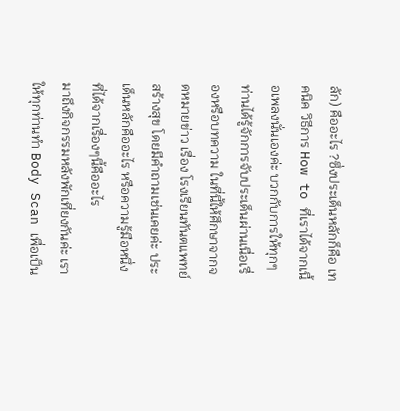ลัก) คืออะไร ?ซึ่งประเด็นหลักก็คือ เทคนิค วิธีการ How to ที่เราได้จากเนื้อเพลงนั่นเองค่ะ บวกกับการให้ทุกๆท่านได้รู้จักการจับประเด็นผ่านเนื่อเรื่องหรือบทความ ในที่นี้ให้ศึกษาจากจดหมายข่าว เรื่อง โรงเรียนทันตแพทย์สร้างสุข โดยมีคำถามเช่นเคยค่ะ ประเด็นหลักคืออะไร หรือความรู้มือหนึ่งที่ได้จากเรื่องๆนี้คืออะไร
มาถึงกิจกรรมหลังพักเที่ยงกันค่ะ เราให้ทุกท่านทำ Body Scan เพื่อเป็น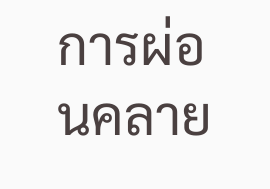การผ่อนคลาย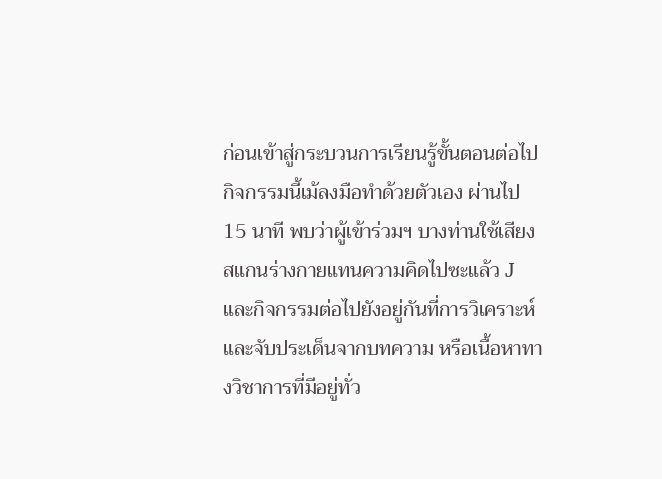ก่อนเข้าสู่กระบวนการเรียนรู้ขั้นตอนต่อไป กิจกรรมนี้เม้ลงมือทำด้วยตัวเอง ผ่านไป 15 นาที พบว่าผู้เข้าร่วมฯ บางท่านใช้เสียงสแกนร่างกายแทนความคิดไปซะแล้ว J และกิจกรรมต่อไปยังอยู่กันที่การวิเคราะห์และจับประเด็นจากบทความ หรือเนื้อหาทางวิชาการที่มีอยู่ทั่ว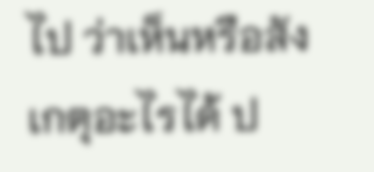ไป ว่าเห็นหรือสังเกตุอะไรได้ ป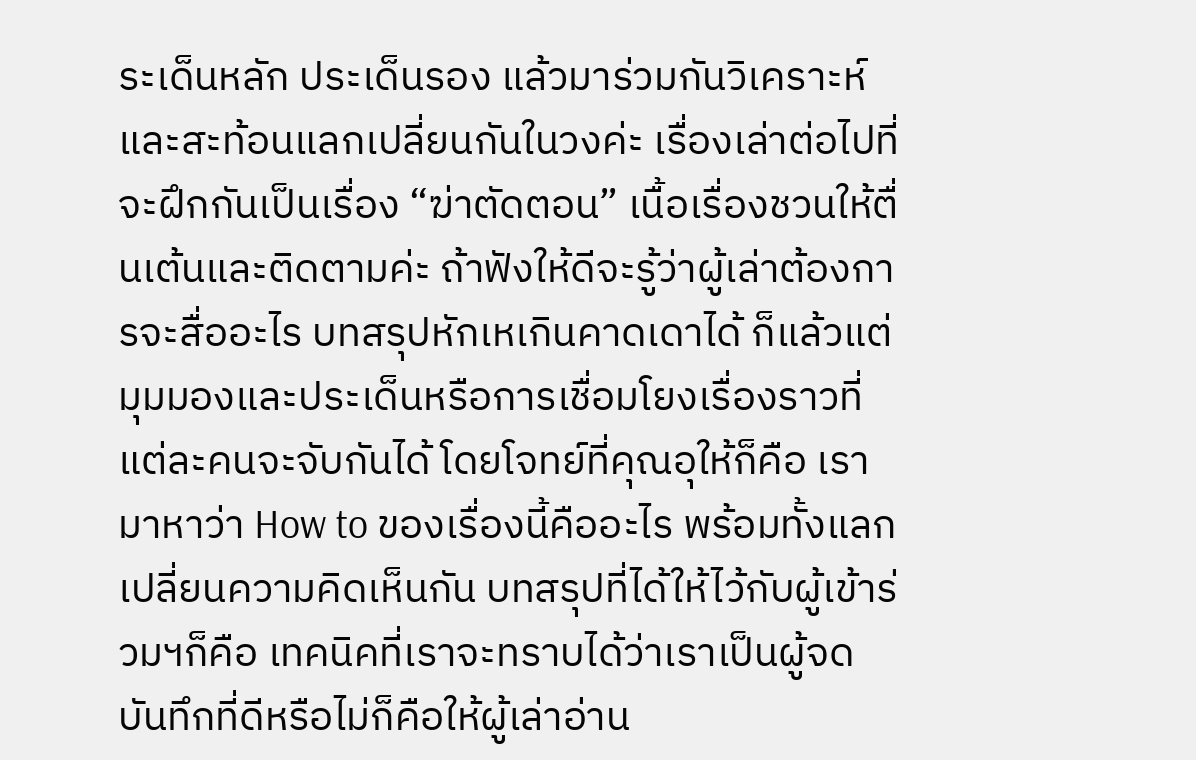ระเด็นหลัก ประเด็นรอง แล้วมาร่วมกันวิเคราะห์และสะท้อนแลกเปลี่ยนกันในวงค่ะ เรื่องเล่าต่อไปที่จะฝึกกันเป็นเรื่อง “ฆ่าตัดตอน” เนื้อเรื่องชวนให้ตื่นเต้นและติดตามค่ะ ถ้าฟังให้ดีจะรู้ว่าผู้เล่าต้องการจะสื่ออะไร บทสรุปหักเหเกินคาดเดาได้ ก็แล้วแต่มุมมองและประเด็นหรือการเชื่อมโยงเรื่องราวที่แต่ละคนจะจับกันได้ โดยโจทย์ที่คุณอุให้ก็คือ เรามาหาว่า How to ของเรื่องนี้คืออะไร พร้อมทั้งแลกเปลี่ยนความคิดเห็นกัน บทสรุปที่ได้ให้ไว้กับผู้เข้าร่วมฯก็คือ เทคนิคที่เราจะทราบได้ว่าเราเป็นผู้จดบันทึกที่ดีหรือไม่ก็คือให้ผู้เล่าอ่าน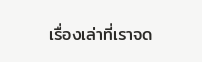เรื่องเล่าที่เราจด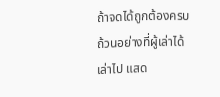ถ้าจดได้ถูกต้องครบถ้วนอย่างที่ผู้เล่าได้เล่าไป แสด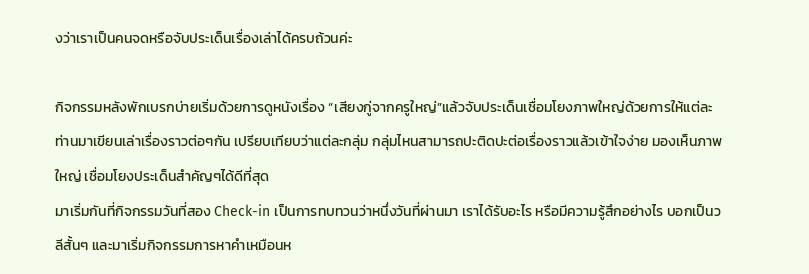งว่าเราเป็นคนจดหรือจับประเด็นเรื่องเล่าได้ครบถ้วนค่ะ

กิจกรรมหลังพักเบรกบ่ายเริ่มด้วยการดูหนังเรื่อง “เสียงกู่จากครูใหญ่”แล้วจับประเด็นเชื่อมโยงภาพใหญ่ด้วยการให้แต่ละท่านมาเขียนเล่าเรื่องราวต่อๆกัน เปรียบเทียบว่าแต่ละกลุ่ม กลุ่มไหนสามารถปะติดปะต่อเรื่องราวแล้วเข้าใจง่าย มองเห็นภาพใหญ่ เชื่อมโยงประเด็นสำคัญๆได้ดีที่สุด
มาเริ่มกันที่กิจกรรมวันที่สอง Check-in เป็นการทบทวนว่าหนึ่งวันที่ผ่านมา เราได้รับอะไร หรือมีความรู้สึกอย่างไร บอกเป็นวลีสั้นๆ และมาเริ่มกิจกรรมการหาคำเหมือนห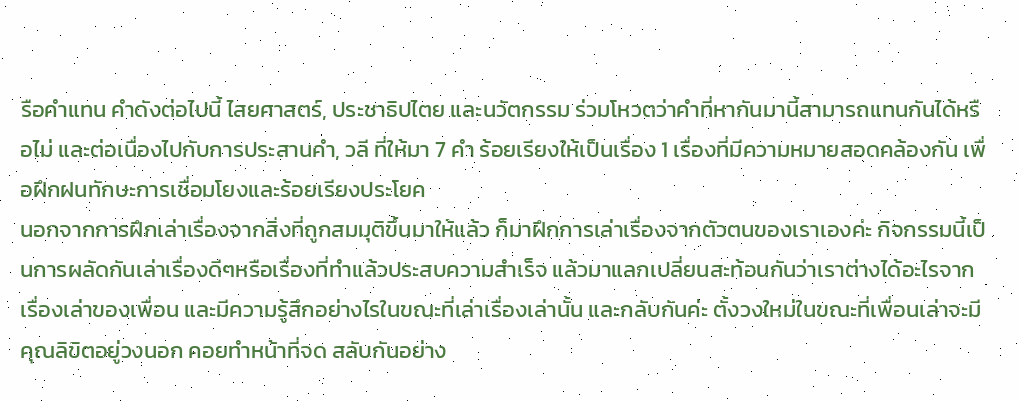รือคำแทน คำดังต่อไปนี้ ไสยศาสตร์, ประชาธิปไตย และนวัตกรรม ร่วมโหวตว่าคำที่หากันมานี้สามารถแทนกันได้หรือไม่ และต่อเนื่องไปกับการประสานคำ, วลี ที่ให้มา 7 คำ ร้อยเรียงให้เป็นเรื่อง 1 เรื่องที่มีความหมายสอดคล้องกัน เพื่อฝึกฝนทักษะการเชื่อมโยงและร้อยเรียงประโยค
นอกจากการฝึกเล่าเรื่องจากสิ่งที่ถูกสมมุติขึ้นมาให้แล้ว ก็มาฝึกการเล่าเรื่องจากตัวตนของเราเองค่ะ กิจกรรมนี้เป็นการผลัดกันเล่าเรื่องดีๆหรือเรื่องที่ทำแล้วประสบความสำเร็จ แล้วมาแลกเปลี่ยนสะท้อนกันว่าเราต่างได้อะไรจากเรื่องเล่าของเพื่อน และมีความรู้สึกอย่างไรในขณะที่เล่าเรื่องเล่านั้น และกลับกันค่ะ ตั้งวงใหม่ในขณะที่เพื่อนเล่าจะมีคุณลิขิตอยู่วงนอก คอยทำหน้าที่จด สลับกันอย่าง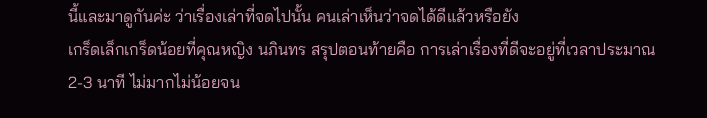นี้และมาดูกันค่ะ ว่าเรื่องเล่าที่จดไปนั้น คนเล่าเห็นว่าจดได้ดีแล้วหรือยัง
เกร็ดเล็กเกร็ดน้อยที่คุณหญิง นภินทร สรุปตอนท้ายคือ การเล่าเรื่องที่ดีจะอยู่ที่เวลาประมาณ 2-3 นาที ไม่มากไม่น้อยจน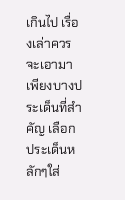เกินไป เรื่องเล่าควรจะเอามาเพียงบางประเด็นที่สำคัญ เลือกประเด็นหลักๆใส่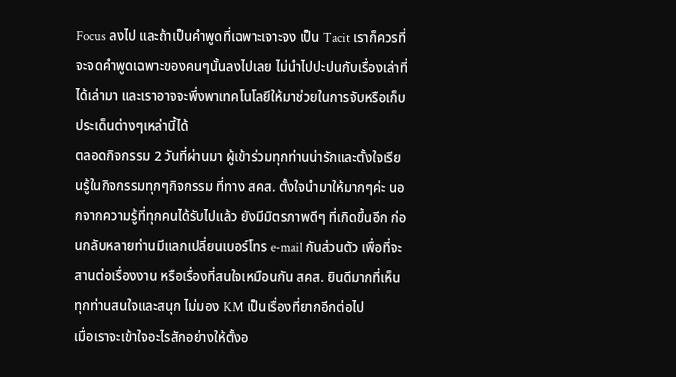Focus ลงไป และถ้าเป็นคำพูดที่เฉพาะเจาะจง เป็น Tacit เราก็ควรที่จะจดคำพูดเฉพาะของคนๆนั้นลงไปเลย ไม่นำไปปะปนกับเรื่องเล่าที่ได้เล่ามา และเราอาจจะพึ่งพาเทคโนโลยีให้มาช่วยในการจับหรือเก็บประเด็นต่างๆเหล่านี้ได้
ตลอดกิจกรรม 2 วันที่ผ่านมา ผู้เข้าร่วมทุกท่านน่ารักและตั้งใจเรียนรู้ในกิจกรรมทุกๆกิจกรรม ที่ทาง สคส. ตั้งใจนำมาให้มากๆค่ะ นอกจากความรู้ที่ทุกคนได้รับไปแล้ว ยังมีมิตรภาพดีๆ ที่เกิดขึ้นอีก ก่อนกลับหลายท่านมีแลกเปลี่ยนเบอร์โทร e-mail กันส่วนตัว เพื่อที่จะสานต่อเรื่องงาน หรือเรื่องที่สนใจเหมือนกัน สคส. ยินดีมากที่เห็นทุกท่านสนใจและสนุก ไม่มอง KM เป็นเรื่องที่ยากอีกต่อไป
เมื่อเราจะเข้าใจอะไรสักอย่างให้ตั้งอ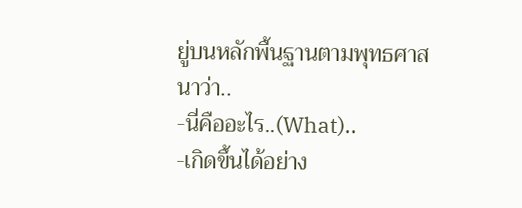ยู่บนหลักพื้นฐานตามพุทธศาสนาว่า..
-นี่คืออะไร..(What)..
-เกิดขึ้นได้อย่าง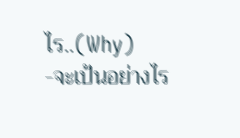ไร..(Why)
-จะเป้นอย่างไร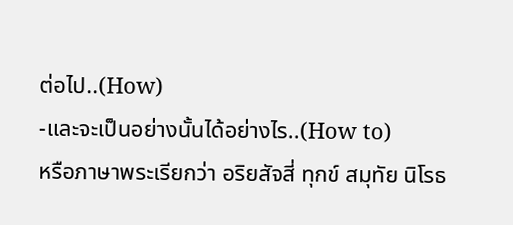ต่อไป..(How)
-และจะเป็นอย่างนั้นได้อย่างไร..(How to)
หรือภาษาพระเรียกว่า อริยสัจสี่ ทุกข์ สมุทัย นิโรธ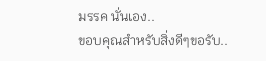มรรค นั่นเอง..
ขอบคุณสำหรับสิ่งดีๆขอรับ..